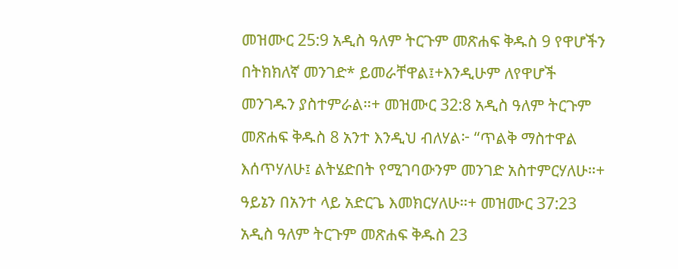መዝሙር 25:9 አዲስ ዓለም ትርጉም መጽሐፍ ቅዱስ 9 የዋሆችን በትክክለኛ መንገድ* ይመራቸዋል፤+እንዲሁም ለየዋሆች መንገዱን ያስተምራል።+ መዝሙር 32:8 አዲስ ዓለም ትርጉም መጽሐፍ ቅዱስ 8 አንተ እንዲህ ብለሃል፦ “ጥልቅ ማስተዋል እሰጥሃለሁ፤ ልትሄድበት የሚገባውንም መንገድ አስተምርሃለሁ።+ ዓይኔን በአንተ ላይ አድርጌ እመክርሃለሁ።+ መዝሙር 37:23 አዲስ ዓለም ትርጉም መጽሐፍ ቅዱስ 23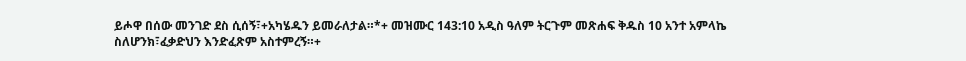ይሖዋ በሰው መንገድ ደስ ሲሰኝ፣+አካሄዱን ይመራለታል።*+ መዝሙር 143:10 አዲስ ዓለም ትርጉም መጽሐፍ ቅዱስ 10 አንተ አምላኬ ስለሆንክ፣ፈቃድህን እንድፈጽም አስተምረኝ።+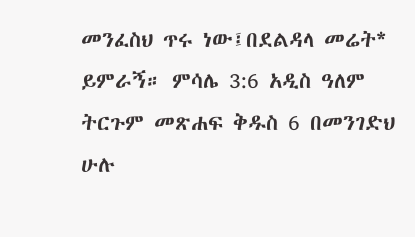መንፈስህ ጥሩ ነው፤በደልዳላ መሬት* ይምራኝ። ምሳሌ 3:6 አዲስ ዓለም ትርጉም መጽሐፍ ቅዱስ 6 በመንገድህ ሁሉ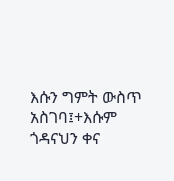እሱን ግምት ውስጥ አስገባ፤+እሱም ጎዳናህን ቀና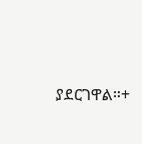ያደርገዋል።+